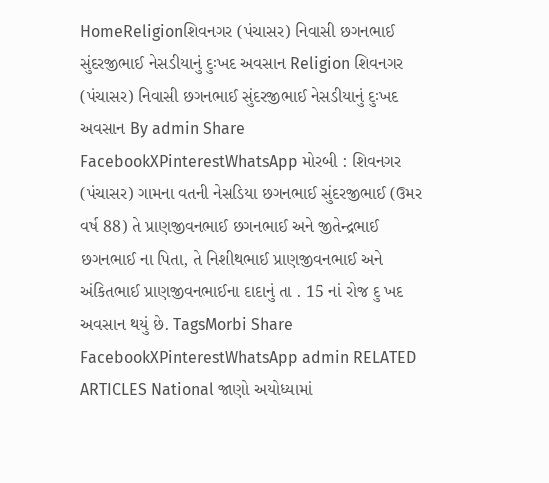HomeReligionશિવનગર (પંચાસર) નિવાસી છગનભાઈ સુંદરજીભાઈ નેસડીયાનું દુઃખદ અવસાન Religion શિવનગર (પંચાસર) નિવાસી છગનભાઈ સુંદરજીભાઈ નેસડીયાનું દુઃખદ અવસાન By admin Share FacebookXPinterestWhatsApp મોરબી : શિવનગર (પંચાસર) ગામના વતની નેસડિયા છગનભાઈ સુંદરજીભાઈ (ઉમર વર્ષ 88) તે પ્રાણજીવનભાઈ છગનભાઈ અને જીતેન્દ્રભાઈ છગનભાઈ ના પિતા, તે નિશીથભાઈ પ્રાણજીવનભાઈ અને અંકિતભાઈ પ્રાણજીવનભાઈના દાદાનું તા . 15 નાં રોજ દુ ખદ અવસાન થયું છે. TagsMorbi Share FacebookXPinterestWhatsApp admin RELATED ARTICLES National જાણો અયોધ્યામાં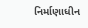નિર્માણાધીન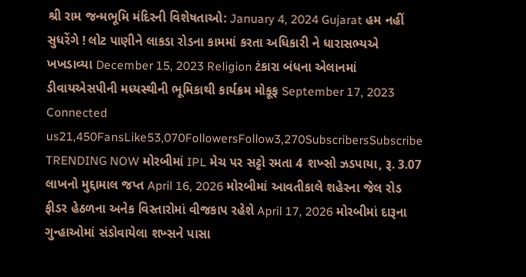શ્રી રામ જન્મભૂમિ મંદિરની વિશેષતાઓ: January 4, 2024 Gujarat હમ નહીં સુધરેંગે ! લોટ પાણીને લાકડા રોડના કામમાં કરતા અધિકારી ને ધારાસભ્યએ ખખડાવ્યા December 15, 2023 Religion ટંકારા બંધના એલાનમાં ડીવાયએસપીની મધ્યસ્થીની ભૂમિકાથી કાર્યક્રમ મોકૂફ September 17, 2023 Connected us21,450FansLike53,070FollowersFollow3,270SubscribersSubscribe TRENDING NOW મોરબીમાં IPL મેચ પર સટ્ટો રમતા 4 શખ્સો ઝડપાયા, રૂ. 3.07 લાખનો મુદ્દામાલ જપ્ત April 16, 2026 મોરબીમાં આવતીકાલે શહેરના જેલ રોડ ફીડર હેઠળના અનેક વિસ્તારોમાં વીજકાપ રહેશે April 17, 2026 મોરબીમાં દારૂના ગુન્હાઓમાં સંડોવાયેલા શખ્સને પાસા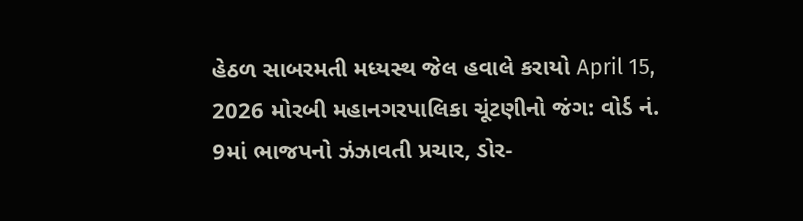હેઠળ સાબરમતી મધ્યસ્થ જેલ હવાલે કરાયો April 15, 2026 મોરબી મહાનગરપાલિકા ચૂંટણીનો જંગ: વોર્ડ નં. 9માં ભાજપનો ઝંઝાવતી પ્રચાર, ડોર-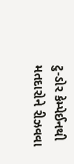ટુ-ડોર કેમ્પેઈનથી મતદારોને રીઝવવા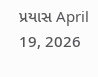પ્રયાસ April 19, 2026